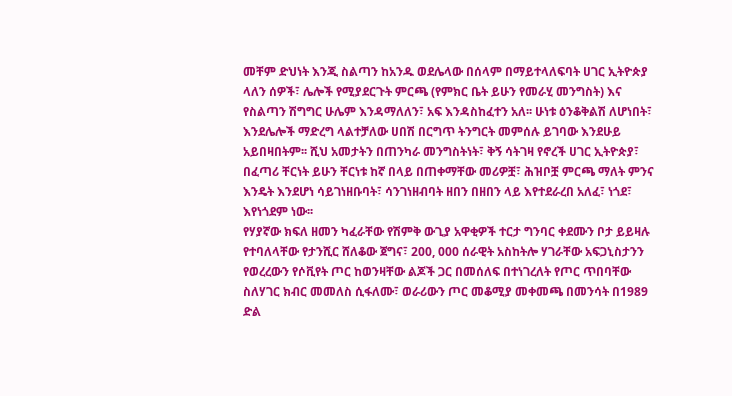መቸም ድህነት እንጂ ስልጣን ከአንዱ ወደሌላው በሰላም በማይተላለፍባት ሀገር ኢትዮጵያ ላለን ሰዎች፣ ሌሎች የሚያደርጉት ምርጫ (የምክር ቤት ይሁን የመራሂ መንግስት) እና የስልጣን ሽግግር ሁሌም እንዳማለለን፣ አፍ እንዳስከፈተን አለ፡፡ ሁነቱ ዕንቆቅልሽ ለሆነበት፣ እንደሌሎች ማድረግ ላልተቻለው ሀበሽ በርግጥ ትንግርት መምሰሉ ይገባው እንደሁይ አይበዛበትም፡፡ ሺህ አመታትን በጠንካራ መንግስትነት፣ ቅኝ ሳትገዛ የኖረች ሀገር ኢትዮጵያ፣ በፈጣሪ ቸርነት ይሁን ቸርነቱ ከኛ በላይ በጠቀማቸው መሪዎቿ፣ ሕዝቦቿ ምርጫ ማለት ምንና እንዴት እንደሆነ ሳይገነዘቡባት፣ ሳንገነዘብባት ዘበን በዘበን ላይ እየተደራረበ አለፈ፣ ነጎደ፣ እየነጎደም ነው፡፡
የሃያኛው ክፍለ ዘመን ካፈራቸው የሽምቅ ውጊያ አዋቂዎች ተርታ ግንባር ቀደሙን ቦታ ይይዛሉ የተባለላቸው የታንሺር ሸለቆው ጀግና፣ 200, 000 ሰራዊት አስከትሎ ሃገራቸው አፍጋኒስታንን የወረረውን የሶቪየት ጦር ከወንዛቸው ልጆች ጋር በመሰለፍ በተነገረለት የጦር ጥበባቸው ስለሃገር ክብር መመለስ ሲፋለሙ፣ ወራሪውን ጦር መቆሚያ መቀመጫ በመንሳት በ1989 ድል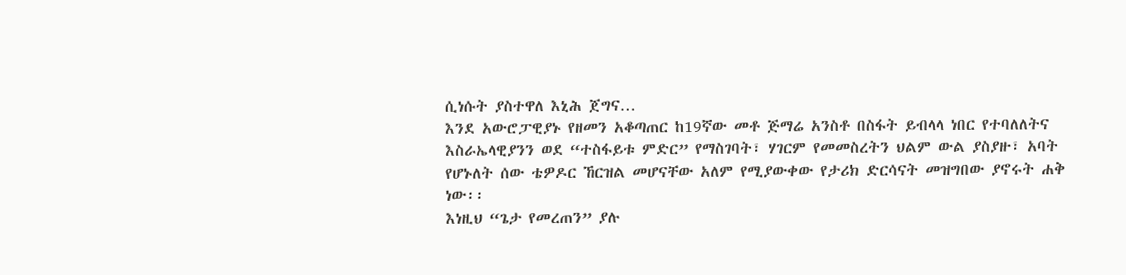ሲነሱት ያስተዋለ እኒሕ ጀግና…
እንደ አውሮፓዊያኑ የዘመን አቆጣጠር ከ19ኛው መቶ ጅማሬ አንስቶ በስፋት ይብላላ ነበር የተባለለትና እስራኤላዊያንን ወደ “ተስፋይቱ ምድር” የማስገባት፣ ሃገርም የመመስረትን ህልም ውል ያስያዙ፣ አባት የሆኑለት ሰው ቴዎዶር ኸርዝል መሆናቸው አለም የሚያውቀው የታሪክ ድርሳናት መዝግበው ያኖሩት ሐቅ ነው፡፡
እነዚህ “ጌታ የመረጠን” ያሉ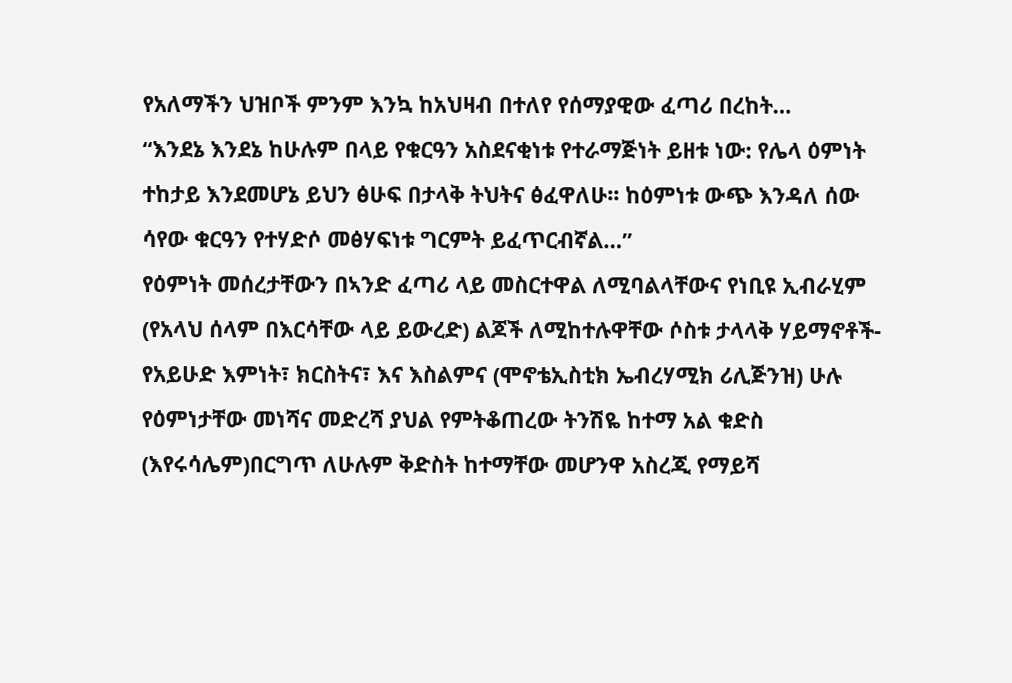የአለማችን ህዝቦች ምንም እንኳ ከአህዛብ በተለየ የሰማያዊው ፈጣሪ በረከት…
“እንደኔ እንደኔ ከሁሉም በላይ የቁርዓን አስደናቂነቱ የተራማጅነት ይዘቱ ነው: የሌላ ዕምነት ተከታይ እንደመሆኔ ይህን ፅሁፍ በታላቅ ትህትና ፅፈዋለሁ፡፡ ከዕምነቱ ውጭ እንዳለ ሰው ሳየው ቁርዓን የተሃድሶ መፅሃፍነቱ ግርምት ይፈጥርብኛል…”
የዕምነት መሰረታቸውን በኣንድ ፈጣሪ ላይ መስርተዋል ለሚባልላቸውና የነቢዩ ኢብራሂም (የአላህ ሰላም በእርሳቸው ላይ ይውረድ) ልጆች ለሚከተሉዋቸው ሶስቱ ታላላቅ ሃይማኖቶች- የአይሁድ እምነት፣ ክርስትና፣ እና እስልምና (ሞኖቴኢስቲክ ኤብረሃሚክ ሪሊጅንዝ) ሁሉ የዕምነታቸው መነሻና መድረሻ ያህል የምትቆጠረው ትንሽዬ ከተማ አል ቁድስ (እየሩሳሌም)በርግጥ ለሁሉም ቅድስት ከተማቸው መሆንዋ አስረጂ የማይሻ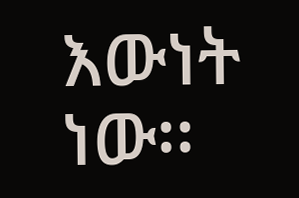እውነት ነው፡፡